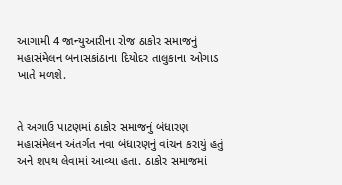આગામી 4 જાન્યુઆરીના રોજ ઠાકોર સમાજનું મહાસંમેલન બનાસકાંઠાના દિયોદર તાલુકાના ઓગાડ ખાતે મળશે.


તે અગાઉ પાટણમાં ઠાકોર સમાજનું બંધારણ મહાસંમેલન અંતર્ગત નવા બંધારણનું વાંચન કરાયું હતું અને શપથ લેવામાં આવ્યા હતા. ઠાકોર સમાજમાં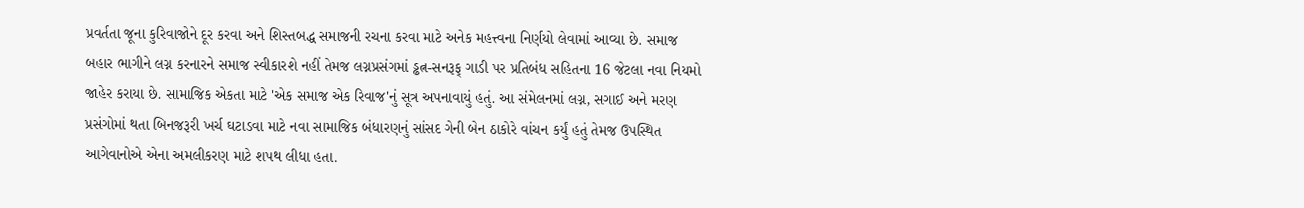પ્રવર્તતા જૂના કુરિવાજોને દૂર કરવા અને શિસ્તબદ્ધ સમાજની રચના કરવા માટે અનેક મહત્ત્વના નિર્ણયો લેવામાં આવ્યા છે. સમાજ બહાર ભાગીને લગ્ન કરનારને સમાજ સ્વીકારશે નહીં તેમજ લગ્નપ્રસંગમાં ડ્ઢત્ન-સનરૂફ્ ગાડી પર પ્રતિબંધ સહિતના 16 જેટલા નવા નિયમો જાહેર કરાયા છે. સામાજિક એકતા માટે 'એક સમાજ એક રિવાજ'નું સૂત્ર અપનાવાયું હતું. આ સંમેલનમાં લગ્ન, સગાઈ અને મરણ પ્રસંગોમાં થતા બિનજરૂરી ખર્ચ ઘટાડવા માટે નવા સામાજિક બંધારણનું સાંસદ ગેની બેન ઠાકોરે વાંચન કર્યું હતું તેમજ ઉપસ્થિત આગેવાનોએ એના અમલીકરણ માટે શપથ લીધા હતા.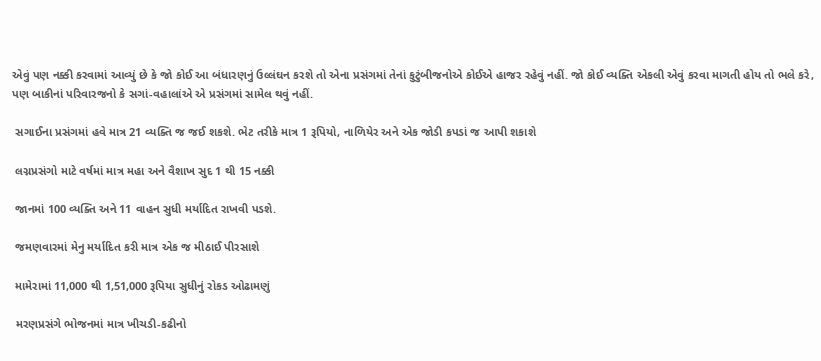એવું પણ નક્કી કરવામાં આવ્યું છે કે જો કોઈ આ બંધારણનું ઉલ્લંઘન કરશે તો એના પ્રસંગમાં તેનાં કુટુંબીજનોએ કોઈએ હાજર રહેવું નહીં. જો કોઈ વ્યક્તિ એકલી એવું કરવા માગતી હોય તો ભલે કરે, પણ બાકીનાં પરિવારજનો કે સગાં-વહાલાંએ એ પ્રસંગમાં સામેલ થવું નહીં.

 સગાઈના પ્રસંગમાં હવે માત્ર 21 વ્યક્તિ જ જઈ શકશે. ભેટ તરીકે માત્ર 1 રૂપિયો, નાળિયેર અને એક જોડી કપડાં જ આપી શકાશે

 લગ્નપ્રસંગો માટે વર્ષમાં માત્ર મહા અને વૈશાખ સુદ 1 થી 15 નક્કી

 જાનમાં 100 વ્યક્તિ અને 11 વાહન સુધી મર્યાદિત રાખવી પડશે.

 જમણવારમાં મેનુ મર્યાદિત કરી માત્ર એક જ મીઠાઈ પીરસાશે

 મામેરામાં 11,000 થી 1,51,000 રૂપિયા સુધીનું રોકડ ઓઢામણું

 મરણપ્રસંગે ભોજનમાં માત્ર ખીચડી-કઢીનો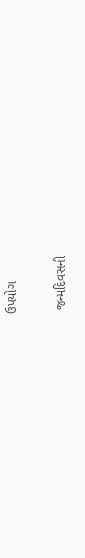ઉપયોગ

 જન્મદિવસની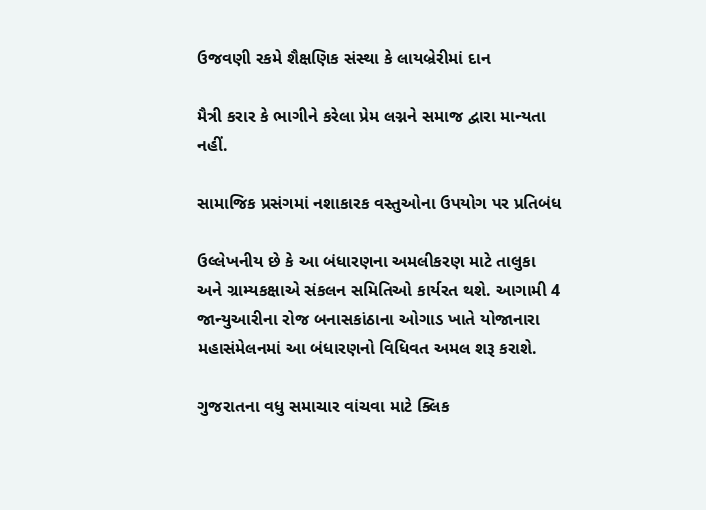ઉજવણી રકમે શૈક્ષણિક સંસ્થા કે લાયબ્રેરીમાં દાન

મૈત્રી કરાર કે ભાગીને કરેલા પ્રેમ લગ્નને સમાજ દ્વારા માન્યતા નહીં.

સામાજિક પ્રસંગમાં નશાકારક વસ્તુઓના ઉપયોગ પર પ્રતિબંધ

ઉલ્લેખનીય છે કે આ બંધારણના અમલીકરણ માટે તાલુકા અને ગ્રામ્યકક્ષાએ સંકલન સમિતિઓ કાર્યરત થશે. આગામી 4 જાન્યુઆરીના રોજ બનાસકાંઠાના ઓગાડ ખાતે યોજાનારા મહાસંમેલનમાં આ બંધારણનો વિધિવત અમલ શરૂ કરાશે.

ગુજરાતના વધુ સમાચાર વાંચવા માટે ક્લિક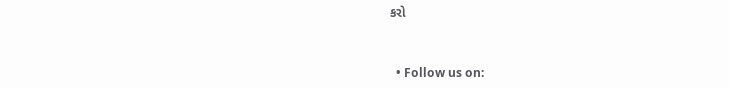કરો


  • Follow us on: